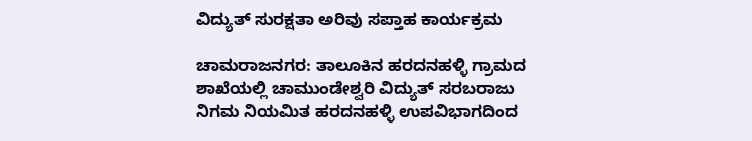ವಿದ್ಯುತ್ ಸುರಕ್ಷತಾ ಅರಿವು ಸಪ್ತಾಹ ಕಾರ್ಯಕ್ರಮ

ಚಾಮರಾಜನಗರ: ತಾಲೂಕಿನ ಹರದನಹಳ್ಳಿ ಗ್ರಾಮದ ಶಾಖೆಯಲ್ಲಿ ಚಾಮುಂಡೇಶ್ವರಿ ವಿದ್ಯುತ್ ಸರಬರಾಜು ನಿಗಮ ನಿಯಮಿತ ಹರದನಹಳ್ಳಿ ಉಪವಿಭಾಗದಿಂದ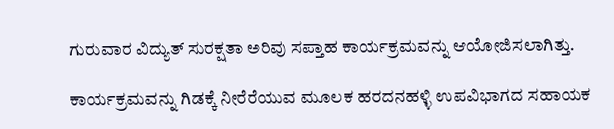ಗುರುವಾರ ವಿದ್ಯುತ್ ಸುರಕ್ಷತಾ ಅರಿವು ಸಪ್ತಾಹ ಕಾರ್ಯಕ್ರಮವನ್ನು ಆಯೋಜಿಸಲಾಗಿತ್ತು.

ಕಾರ್ಯಕ್ರಮವನ್ನು ಗಿಡಕ್ಕೆ ನೀರೆರೆಯುವ ಮೂಲಕ ಹರದನಹಳ್ಳಿ ಉಪವಿಭಾಗದ ಸಹಾಯಕ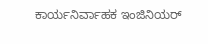ಕಾರ್ಯನಿರ್ವಾಹಕ ಇಂಜಿನಿಯರ್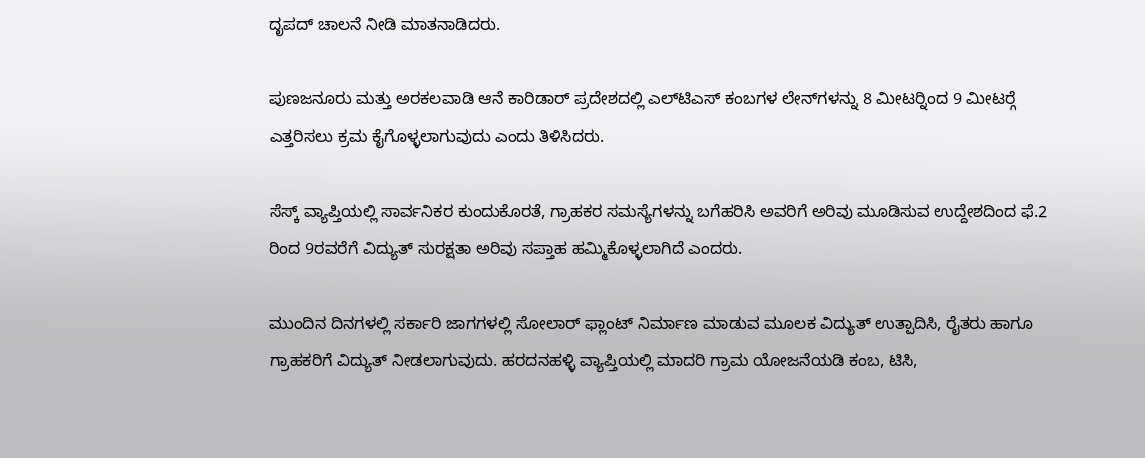ದೃಪದ್ ಚಾಲನೆ ನೀಡಿ ಮಾತನಾಡಿದರು.

ಪುಣಜನೂರು ಮತ್ತು ಅರಕಲವಾಡಿ ಆನೆ ಕಾರಿಡಾರ್ ಪ್ರದೇಶದಲ್ಲಿ ಎಲ್‍ಟಿಎಸ್ ಕಂಬಗಳ ಲೇನ್‍ಗಳನ್ನು 8 ಮೀಟರ್‍ನಿಂದ 9 ಮೀಟರ್‍ಗೆ ಎತ್ತರಿಸಲು ಕ್ರಮ ಕೈಗೊಳ್ಳಲಾಗುವುದು ಎಂದು ತಿಳಿಸಿದರು.

ಸೆಸ್ಕ್ ವ್ಯಾಪ್ತಿಯಲ್ಲಿ ಸಾರ್ವನಿಕರ ಕುಂದುಕೊರತೆ, ಗ್ರಾಹಕರ ಸಮಸ್ಯೆಗಳನ್ನು ಬಗೆಹರಿಸಿ ಅವರಿಗೆ ಅರಿವು ಮೂಡಿಸುವ ಉದ್ದೇಶದಿಂದ ಫೆ.2 ರಿಂದ 9ರವರೆಗೆ ವಿದ್ಯುತ್ ಸುರಕ್ಷತಾ ಅರಿವು ಸಪ್ತಾಹ ಹಮ್ಮಿಕೊಳ್ಳಲಾಗಿದೆ ಎಂದರು.

ಮುಂದಿನ ದಿನಗಳಲ್ಲಿ ಸರ್ಕಾರಿ ಜಾಗಗಳಲ್ಲಿ ಸೋಲಾರ್ ಫ್ಲಾಂಟ್ ನಿರ್ಮಾಣ ಮಾಡುವ ಮೂಲಕ ವಿದ್ಯುತ್ ಉತ್ಪಾದಿಸಿ, ರೈತರು ಹಾಗೂ ಗ್ರಾಹಕರಿಗೆ ವಿದ್ಯುತ್ ನೀಡಲಾಗುವುದು. ಹರದನಹಳ್ಳಿ ವ್ಯಾಪ್ತಿಯಲ್ಲಿ ಮಾದರಿ ಗ್ರಾಮ ಯೋಜನೆಯಡಿ ಕಂಬ, ಟಿಸಿ,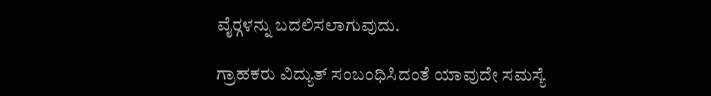ವೈರ್‍ಗಳನ್ನು ಬದಲಿಸಲಾಗುವುದು.

ಗ್ರಾಹಕರು ವಿದ್ಯುತ್ ಸಂಬಂಧಿಸಿದಂತೆ ಯಾವುದೇ ಸಮಸ್ಯೆ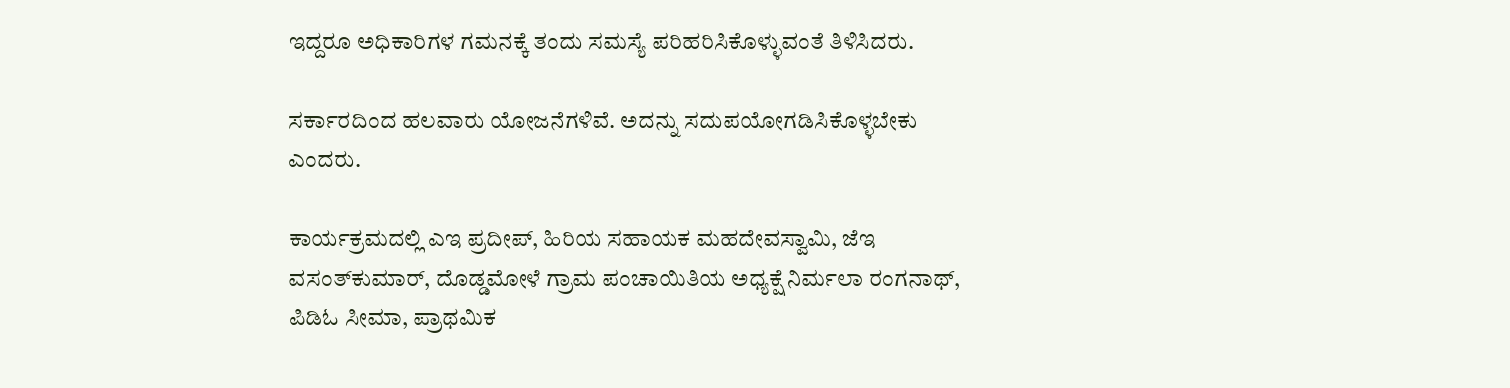ಇದ್ದರೂ ಅಧಿಕಾರಿಗಳ ಗಮನಕ್ಕೆ ತಂದು ಸಮಸ್ಯೆ ಪರಿಹರಿಸಿಕೊಳ್ಳುವಂತೆ ತಿಳಿಸಿದರು.

ಸರ್ಕಾರದಿಂದ ಹಲವಾರು ಯೋಜನೆಗಳಿವೆ. ಅದನ್ನು ಸದುಪಯೋಗಡಿಸಿಕೊಳ್ಳಬೇಕು ಎಂದರು.

ಕಾರ್ಯಕ್ರಮದಲ್ಲಿ ಎಇ ಪ್ರದೀಪ್, ಹಿರಿಯ ಸಹಾಯಕ ಮಹದೇವಸ್ವಾಮಿ, ಜೆಇ ವಸಂತ್‍ಕುಮಾರ್, ದೊಡ್ಡಮೋಳೆ ಗ್ರಾಮ ಪಂಚಾಯಿತಿಯ ಅಧ್ಯಕ್ಷೆ ನಿರ್ಮಲಾ ರಂಗನಾಥ್, ಪಿಡಿಓ ಸೀಮಾ, ಪ್ರಾಥಮಿಕ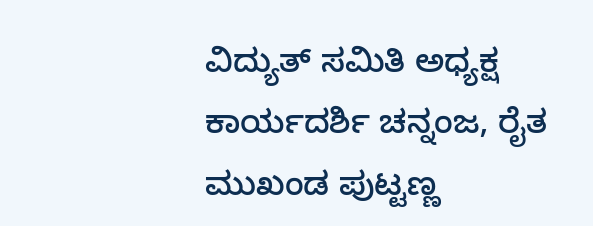ವಿದ್ಯುತ್ ಸಮಿತಿ ಅಧ್ಯಕ್ಷ ಕಾರ್ಯದರ್ಶಿ ಚನ್ನಂಜ, ರೈತ ಮುಖಂಡ ಪುಟ್ಟಣ್ಣ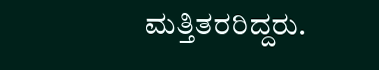ಮತ್ತಿತರರಿದ್ದರು.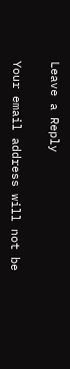Leave a Reply

Your email address will not be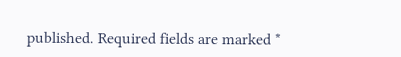published. Required fields are marked *